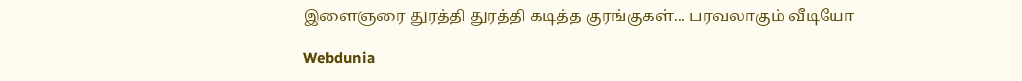இளைஞரை துரத்தி துரத்தி கடித்த குரங்குகள்... பரவலாகும் வீடியோ

Webdunia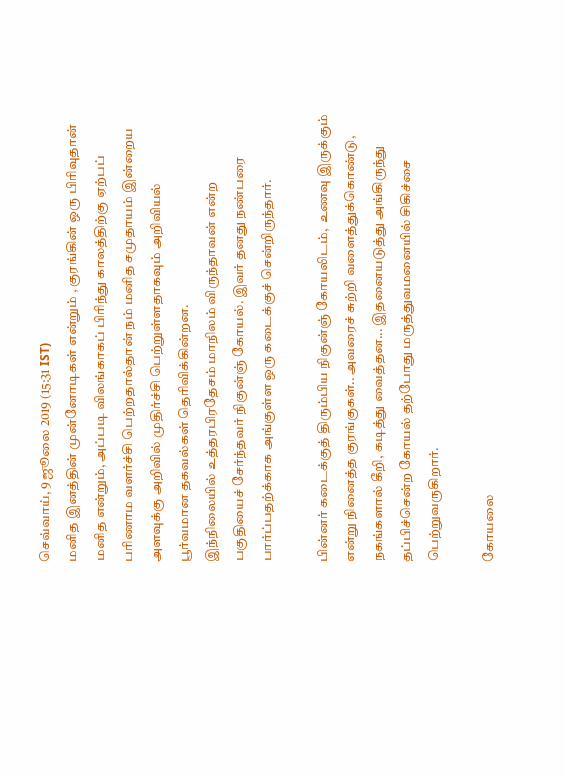செவ்வாய், 9 ஜூலை 2019 (15:31 IST)
மனித இனத்தின் முன்னோடிகள் என்றும் , குரங்கின் ஒரு பிரிவுதான் மனித என்றும், அப்படி விலங்காகப் பிரிந்து காலத்திற்கு ஏற்பப் பரிணாம வளர்ச்சி பெற்றதால்தான் நம் மனித சமுதாயம் இன்றைய அளவுக்கு அறிவில் முதிர்ச்சி பெற்றுள்ளதாகவும் அறிவியல் பூர்வமான தகவல்கள் தெரிவிக்கின்றன.
இந்நிலையில் உத்தரபிரதேசம் மாநிலம் விருந்தாவன் என்ற பகுதியைச் சேர்ந்தவர் நிகுன்ஞ் கோயல். இவர் தனது நண்பரை பார்ப்பதற்க்காக அங்குள்ள ஒரு கடைக்குச் சென்றிருந்தார்.

பின்னர் கடைக்குத் திரும்பிய நிகுன்ஞ் கோயலிடம்,  உணவு இருக்கும் என்று நினைத்த குரங்குகள்.. அவரைச் சுற்றி வளைத்துக்கொண்டு, நகங்களால் கீறி, கடித்து வைத்தன... இதனையடுத்து அங்கிருந்து தப்பிச்சென்ற கோயல் தற்போது மருத்துவமனையில் சிகிச்சை பெற்றுவருகிறார்.

கோயலை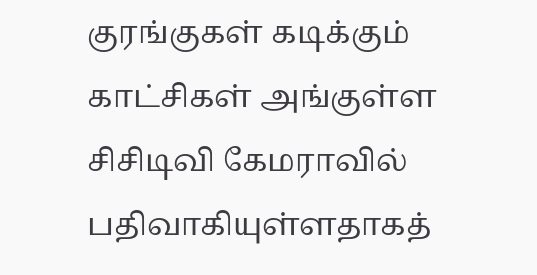குரங்குகள் கடிக்கும் காட்சிகள் அங்குள்ள சிசிடிவி கேமராவில் பதிவாகியுள்ளதாகத்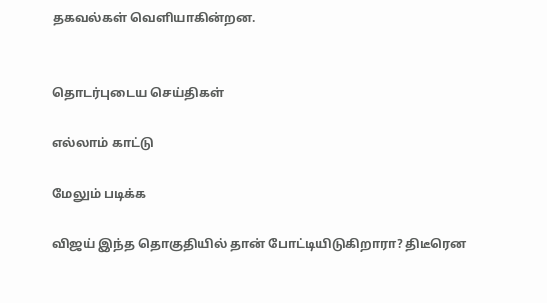தகவல்கள் வெளியாகின்றன.


தொடர்புடைய செய்திகள்

எல்லாம் காட்டு

மேலும் படிக்க

விஜய் இந்த தொகுதியில் தான் போட்டியிடுகிறாரா? திடீரென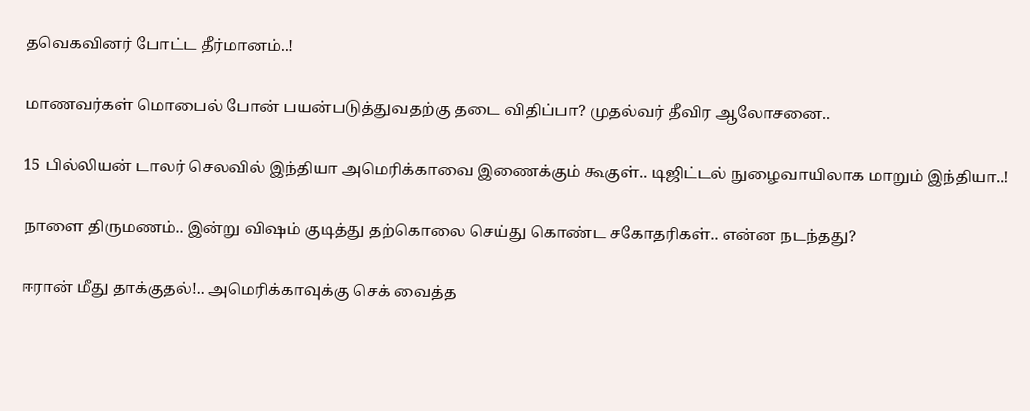தவெகவினர் போட்ட தீர்மானம்..!

மாணவர்கள் மொபைல் போன் பயன்படுத்துவதற்கு தடை விதிப்பா? முதல்வர் தீவிர ஆலோசனை..

15 பில்லியன் டாலர் செலவில் இந்தியா அமெரிக்காவை இணைக்கும் கூகுள்.. டிஜிட்டல் நுழைவாயிலாக மாறும் இந்தியா..!

நாளை திருமணம்.. இன்று விஷம் குடித்து தற்கொலை செய்து கொண்ட சகோதரிகள்.. என்ன நடந்தது?

ஈரான் மீது தாக்குதல்!.. அமெரிக்காவுக்கு செக் வைத்த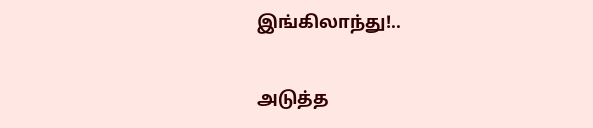இங்கிலாந்து!..

அடுத்த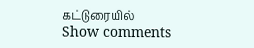கட்டுரையில்
Show comments